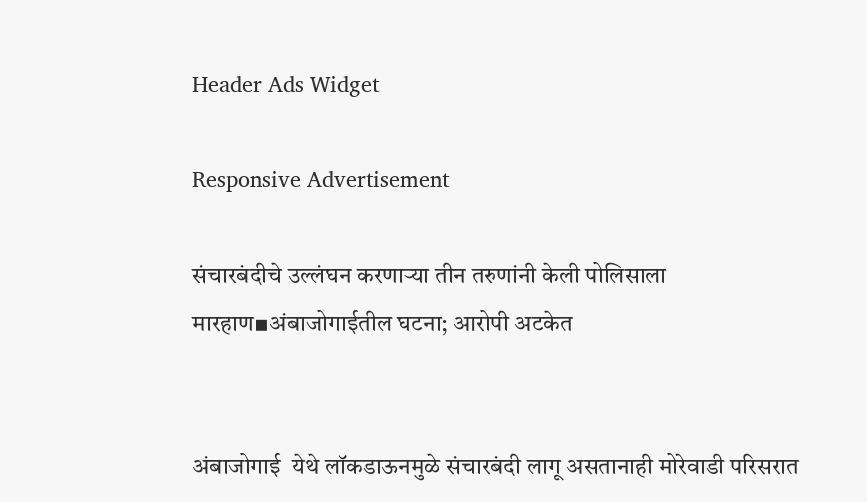Header Ads Widget

Responsive Advertisement

संचारबंदीचे उल्लंघन करणाऱ्या तीन तरुणांनी केली पोलिसाला मारहाण▪अंबाजोगाईतील घटना; आरोपी अटकेत


अंबाजोगाई  येथे लॉकडाऊनमुळे संचारबंदी लागू असतानाही मोरेवाडी परिसरात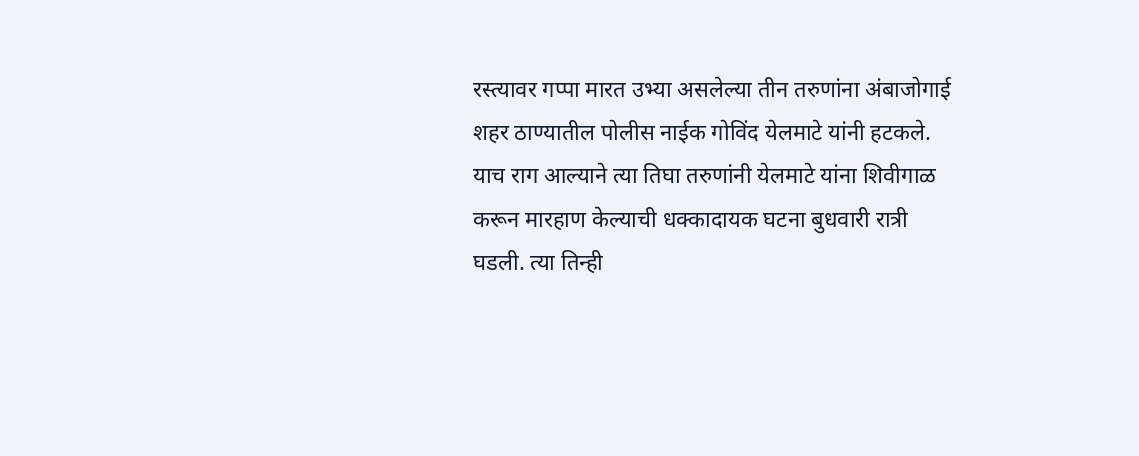रस्त्यावर गप्पा मारत उभ्या असलेल्या तीन तरुणांना अंबाजोगाई शहर ठाण्यातील पोलीस नाईक गोविंद येलमाटे यांनी हटकले. याच राग आल्याने त्या तिघा तरुणांनी येलमाटे यांना शिवीगाळ करून मारहाण केल्याची धक्कादायक घटना बुधवारी रात्री घडली. त्या तिन्ही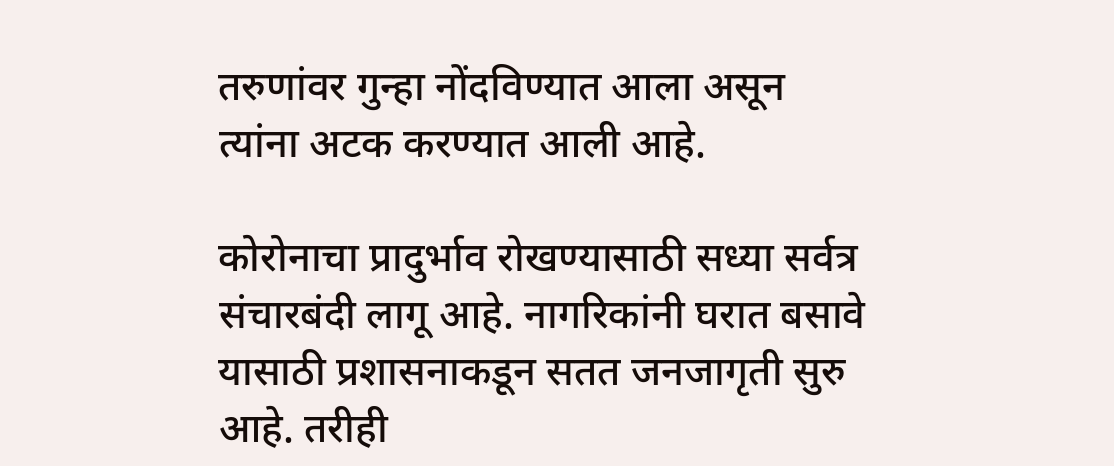तरुणांवर गुन्हा नोंदविण्यात आला असून त्यांना अटक करण्यात आली आहे.

कोरोनाचा प्रादुर्भाव रोखण्यासाठी सध्या सर्वत्र संचारबंदी लागू आहे. नागरिकांनी घरात बसावे यासाठी प्रशासनाकडून सतत जनजागृती सुरु आहे. तरीही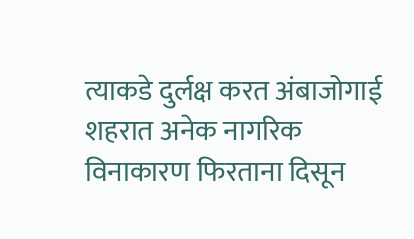त्याकडे दुर्लक्ष करत अंबाजोगाई शहरात अनेक नागरिक विनाकारण फिरताना दिसून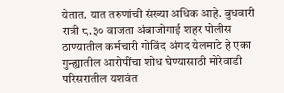येतात. यात तरुणांची संख्या अधिक आहे. बुधवारी रात्री ८.३० वाजता अंबाजोगाई शहर पोलीस ठाण्यातील कर्मचारी गोविंद अंगद येलमाटे हे एका गुन्ह्यातील आरोपींचा शोध घेण्यासाठी मोरेवाडी परिसरातील यशवंत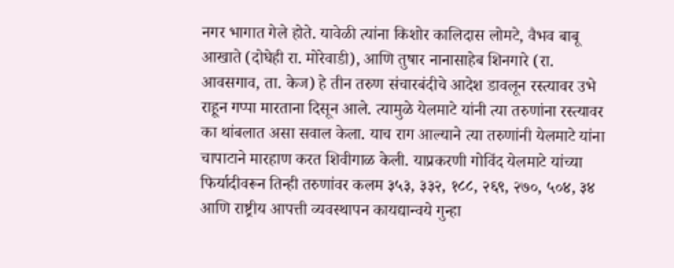नगर भागात गेले होते. यावेळी त्यांना किशोर कालिदास लोमटे, वैभव बाबू आखाते (दोघेही रा. मोरेवाडी), आणि तुषार नानासाहेब शिनगारे (रा. आवसगाव, ता. केज) हे तीन तरुण संचारबंदीचे आदेश डावलून रस्त्यावर उभे राहून गप्पा मारताना दिसून आले. त्यामुळे येलमाटे यांनी त्या तरुणांना रस्त्यावर का थांबलात असा सवाल केला. याच राग आल्याने त्या तरुणांनी येलमाटे यांना चापाटाने मारहाण करत शिवीगाळ केली. याप्रकरणी गोविंद येलमाटे यांच्या फिर्यादीवरून तिन्ही तरुणांवर कलम ३५३, ३३२, १८८, २६९, २७०, ५०४, ३४ आणि राष्ट्रीय आपत्ती व्यवस्थापन कायद्यान्वये गुन्हा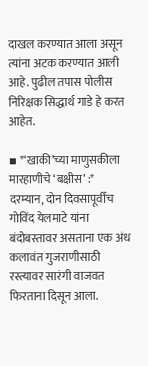दाखल करण्यात आला असून त्यांना अटक करण्यात आली आहे. पुढील तपास पोलीस निरिक्षक सिद्धार्थ गाडे हे करत आहेत.

▪ *‘खाकी’च्या माणुसकीला मारहाणीचे ‘बक्षीस’ :*
दरम्यान, दोन दिवसापूर्वीच गोविंद येलमाटे यांना बंदोबस्तावर असताना एक अंध कलावंत गुजराणीसाठी रस्त्यावर सारंगी वाजवत फिरताना दिसून आला.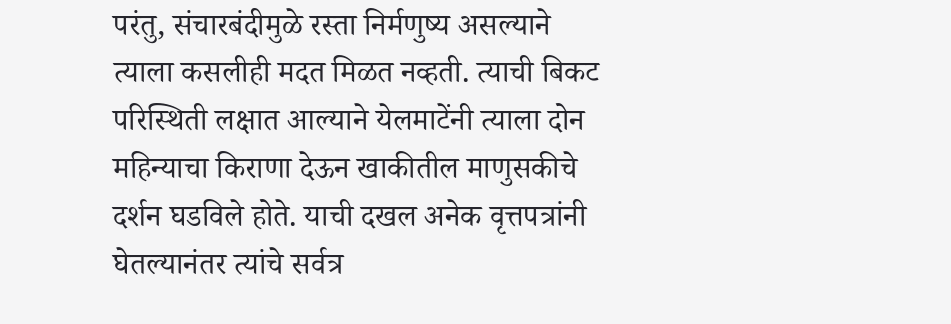परंतु, संचारबंदीमुळे रस्ता निर्मणुष्य असल्याने त्याला कसलीही मदत मिळत नव्हती. त्याची बिकट परिस्थिती लक्षात आल्याने येलमाटेंनी त्याला दोन महिन्याचा किराणा देऊन खाकीतील माणुसकीचे दर्शन घडविले होते. याची दखल अनेक वृत्तपत्रांनी घेतल्यानंतर त्यांचे सर्वत्र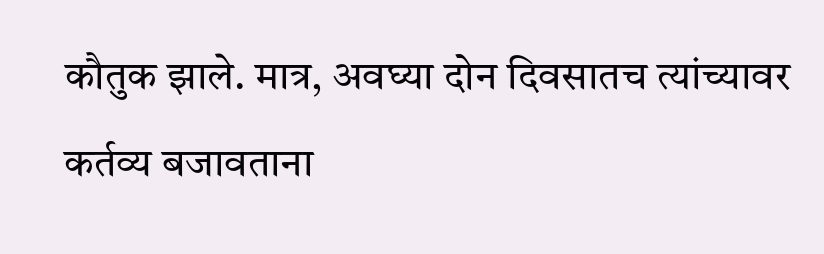कौतुक झाले. मात्र, अवघ्या दोन दिवसातच त्यांच्यावर कर्तव्य बजावताना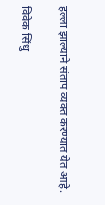हल्ला झाल्याने संताप व्यक्त करण्यात येत आहे.

विवेक सिंधु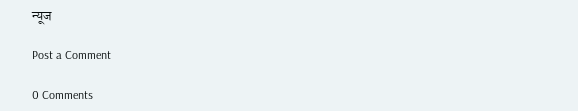न्यूज

Post a Comment

0 Comments